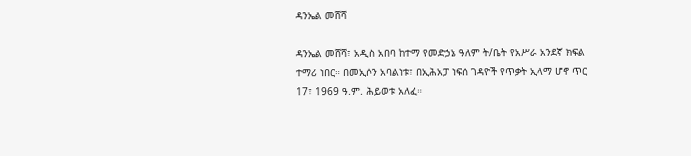ዳንኤል መሸሻ

ዳንኤል መሸሻ፣ አዲስ አበባ ከተማ የመድኃኔ ዓለም ት/ቤት የአሥራ አንደኛ ክፍል ተማሪ ነበር። በመኢሶን አባልነቱ፣ በኢሕአፓ ነፍሰ ገዳዮች የጥቃት ኢላማ ሆኖ ጥር 17፣ 1969 ዓ.ም. ሕይወቱ አለፈ።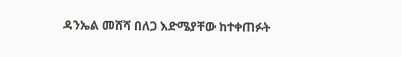ዳንኤል መሸሻ በለጋ እድሜያቸው ከተቀጠፉት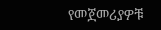የመጀመሪያዎቹ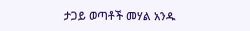ታጋይ ወጣቶች መሃል አንዱ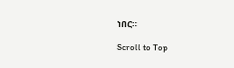ነበር።

Scroll to Top